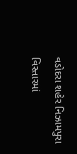વડોદરા શહેર નિઝામપુરા વિસ્તારમાં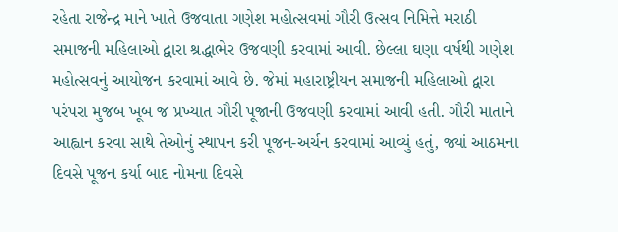રહેતા રાજેન્દ્ર માને ખાતે ઉજવાતા ગણેશ મહોત્સવમાં ગૌરી ઉત્સવ નિમિત્તે મરાઠી સમાજની મહિલાઓ દ્વારા શ્રદ્ધાભેર ઉજવણી કરવામાં આવી. છેલ્લા ઘણા વર્ષથી ગણેશ મહોત્સવનું આયોજન કરવામાં આવે છે. જેમાં મહારાષ્ટ્રીયન સમાજની મહિલાઓ દ્વારા પરંપરા મુજબ ખૂબ જ પ્રખ્યાત ગૌરી પૂજાની ઉજવણી કરવામાં આવી હતી. ગૌરી માતાને આહ્વાન કરવા સાથે તેઓનું સ્થાપન કરી પૂજન-અર્ચન કરવામાં આવ્યું હતું, જ્યાં આઠમના દિવસે પૂજન કર્યા બાદ નોમના દિવસે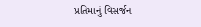પ્રતિમાનું વિસર્જન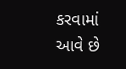કરવામાં આવે છે